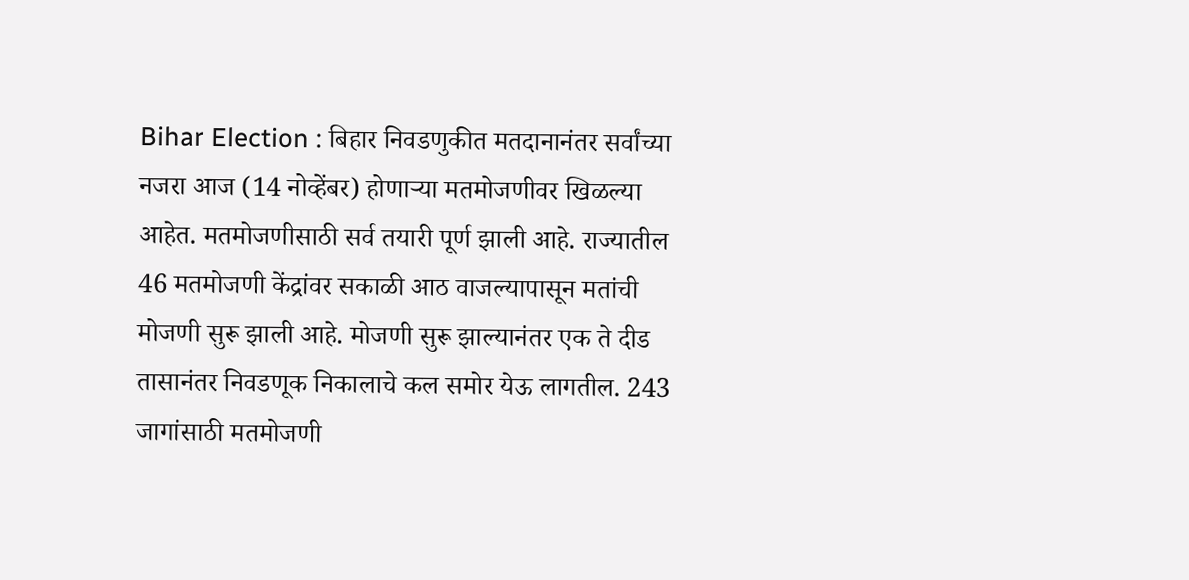Bihar Election : बिहार निवडणुकीत मतदानानंतर सर्वांच्या नजरा आज (14 नोव्हेंबर) होणाऱ्या मतमोजणीवर खिळल्या आहेत. मतमोजणीसाठी सर्व तयारी पूर्ण झाली आहे. राज्यातील 46 मतमोजणी केंद्रांवर सकाळी आठ वाजल्यापासून मतांची मोजणी सुरू झाली आहे. मोजणी सुरू झाल्यानंतर एक ते दीड तासानंतर निवडणूक निकालाचे कल समोर येऊ लागतील. 243 जागांसाठी मतमोजणी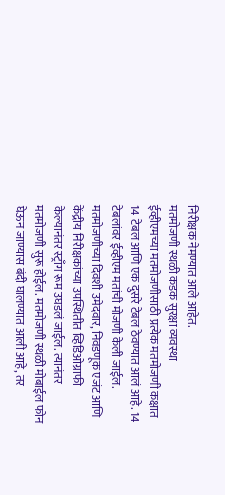निरीक्षक नेमण्यात आले आहेत.
मतमोजणी स्थळी कडक सुरक्षा व्यवस्था
ईव्हीएमच्या मतमोजणीसाठी प्रत्येक मतमोजणी कक्षात 14 टेबल आणि एक दुसरे टेबल ठेवण्यात आलं आहे. 14 टेबलांवर ईव्हीएम मतांची मोजणी केली जाईल. मतमोजणीच्या दिवशी उमेदवार, निवडणूक एजंट आणि केंद्रीय निरीक्षकांच्या उपस्थितीत व्हिडिओग्राफी केल्यानंतर स्ट्राँग रूम उघडलं जाईल. त्यानंतर मतमोजणी सुरू होईल. मतमोजणी स्थळी मोबाईल फोन घेऊन जाण्यास बंदी घालण्यात आली आहे, तर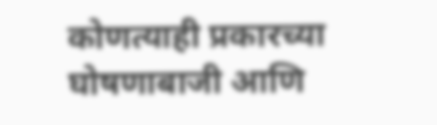कोणत्याही प्रकारच्या घोषणाबाजी आणि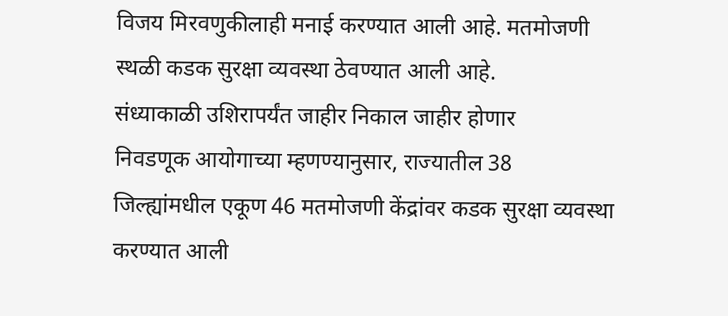विजय मिरवणुकीलाही मनाई करण्यात आली आहे. मतमोजणी स्थळी कडक सुरक्षा व्यवस्था ठेवण्यात आली आहे.
संध्याकाळी उशिरापर्यंत जाहीर निकाल जाहीर होणार
निवडणूक आयोगाच्या म्हणण्यानुसार, राज्यातील 38 जिल्ह्यांमधील एकूण 46 मतमोजणी केंद्रांवर कडक सुरक्षा व्यवस्था करण्यात आली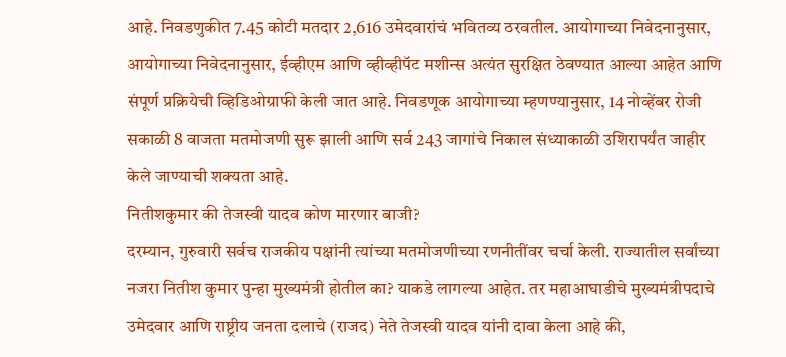आहे. निवडणुकीत 7.45 कोटी मतदार 2,616 उमेदवारांचं भवितव्य ठरवतील. आयोगाच्या निवेदनानुसार, आयोगाच्या निवेदनानुसार, ईव्हीएम आणि व्हीव्हीपॅट मशीन्स अत्यंत सुरक्षित ठेवण्यात आल्या आहेत आणि संपूर्ण प्रक्रियेची व्हिडिओग्राफी केली जात आहे. निवडणूक आयोगाच्या म्हणण्यानुसार, 14 नोव्हेंबर रोजी सकाळी 8 वाजता मतमोजणी सुरू झाली आणि सर्व 243 जागांचे निकाल संध्याकाळी उशिरापर्यंत जाहीर केले जाण्याची शक्यता आहे.
नितीशकुमार की तेजस्वी यादव कोण मारणार बाजी?
दरम्यान, गुरुवारी सर्वच राजकीय पक्षांनी त्यांच्या मतमोजणीच्या रणनीतींवर चर्चा केली. राज्यातील सर्वांच्या नजरा नितीश कुमार पुन्हा मुख्यमंत्री होतील का? याकडे लागल्या आहेत. तर महाआघाडीचे मुख्यमंत्रीपदाचे उमेदवार आणि राष्ट्रीय जनता दलाचे (राजद) नेते तेजस्वी यादव यांनी दावा केला आहे की,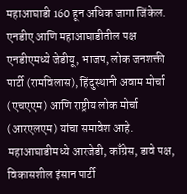महाआघाडी 160 हून अधिक जागा जिंकेल.
एनडीए आणि महाआघाडीतील पक्ष
एनडीएमध्ये जेडीयू, भाजप, लोक जनशक्ती पार्टी (रामविलास), हिंदुस्थानी अवाम मोर्चा (एचएएम) आणि राष्ट्रीय लोक मोर्चा (आरएलएम) यांचा समावेश आहे. महाआघाडीमध्ये आरजेडी, काँग्रेस, डावे पक्ष, विकासशील इंसान पार्टी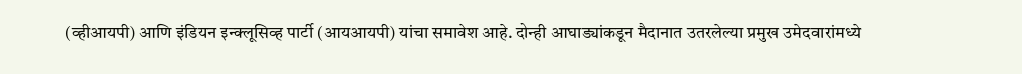(व्हीआयपी) आणि इंडियन इन्क्लूसिव्ह पार्टी (आयआयपी) यांचा समावेश आहे. दोन्ही आघाड्यांकडून मैदानात उतरलेल्या प्रमुख उमेदवारांमध्ये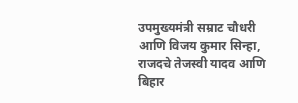उपमुख्यमंत्री सम्राट चौधरी आणि विजय कुमार सिन्हा, राजदचे तेजस्वी यादव आणि बिहार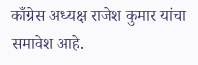काँग्रेस अध्यक्ष राजेश कुमार यांचा समावेश आहे.